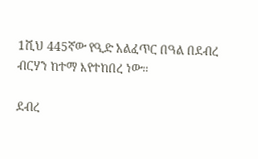1ሺህ 445ኛው የዒድ አልፈጥር በዓል በደብረ ብርሃን ከተማ እየተከበረ ነው።

ደብረ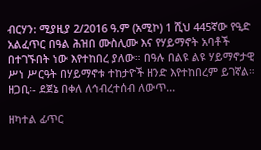ብርሃን: ሚያዚያ 2/2016 ዓ.ም (አሚኮ) 1 ሺህ 445ኛው የዒድ አልፈጥር በዓል ሕዝበ ሙስሊሙ እና የሃይማኖት አባቶች በተገኙበት ነው እየተከበረ ያለው። በዓሉ በልዩ ልዩ ሃይማኖታዊ ሥነ ሥርዓት በሃይማኖቱ ተከታዮች ዘንድ እየተከበረም ይገኛል። ዘጋቢ፡- ደጀኔ በቀለ ለኅብረተሰብ ለውጥ...

ዘካተል ፊጥር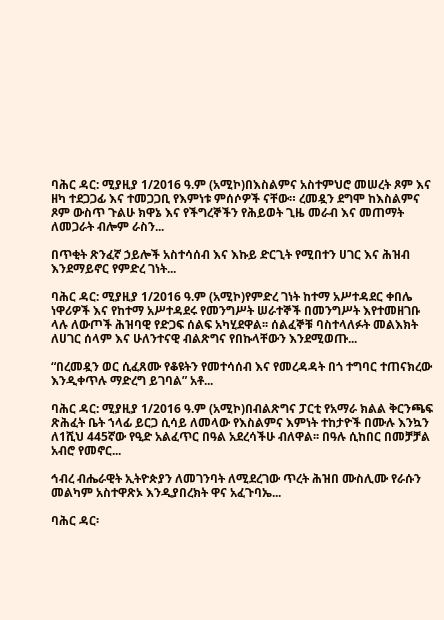ባሕር ዳር: ሚያዚያ 1/2016 ዓ.ም (አሚኮ)በእስልምና አስተምህሮ መሠረት ጾም እና ዘካ ተደጋጋፊ እና ተመጋጋቢ የእምነቱ ምሰሶዎች ናቸው። ረመዷን ደግሞ ከእስልምና ጾም ውስጥ ጉልሁ ክዋኔ እና የችግረኞችን የሕይወት ጊዜ መራብ እና መጠማት ለመጋራት ብሎም ራስን...

በጥቂት ጽንፈኛ ኃይሎች አስተሳሰብ እና እኩይ ድርጊት የሚበተን ሀገር እና ሕዝብ እንደማይኖር የምድረ ገነት...

ባሕር ዳር: ሚያዚያ 1/2016 ዓ.ም (አሚኮ)የምድረ ገነት ከተማ አሥተዳደር ቀበሌ ነዋሪዎች እና የከተማ አሥተዳደሩ የመንግሥት ሠራተኞች በመንግሥት እየተመዘገቡ ላሉ ለውጦች ሕዝባዊ የድጋፍ ሰልፍ አካሂደዋል፡፡ ሰልፈኞቹ ባስተላለፉት መልእክት ለሀገር ሰላም እና ሁለንተናዊ ብልጽግና የበኩላቸውን እንደሚወጡ...

“በረመዷን ወር ሲፈጸሙ የቆዩትን የመተሳሰብ እና የመረዳዳት በጎ ተግባር ተጠናክረው እንዲቀጥሉ ማድረግ ይገባል” አቶ...

ባሕር ዳር: ሚያዚያ 1/2016 ዓ.ም (አሚኮ)በብልጽግና ፓርቲ የአማራ ክልል ቅርንጫፍ ጽሕፈት ቤት ኀላፊ ይርጋ ሲሳይ ለመላው የእስልምና እምነት ተከታዮች በሙሉ እንኳን ለ1ሺህ 445ኛው የዒድ አልፈጥር በዓል አደረሳችሁ ብለዋል፡፡ በዓሉ ሲከበር በመቻቻል አብሮ የመኖር...

ኅብረ ብሔራዊት ኢትዮጵያን ለመገንባት ለሚደረገው ጥረት ሕዝበ ሙስሊሙ የራሱን መልካም አስተዋጽኦ እንዲያበረክት ዋና አፈጉባኤ...

ባሕር ዳር፡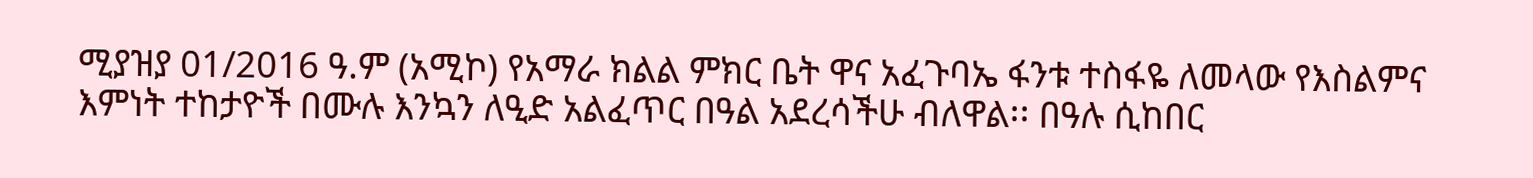ሚያዝያ 01/2016 ዓ.ም (አሚኮ) የአማራ ክልል ምክር ቤት ዋና አፈጉባኤ ፋንቱ ተስፋዬ ለመላው የእስልምና እምነት ተከታዮች በሙሉ እንኳን ለዒድ አልፈጥር በዓል አደረሳችሁ ብለዋል፡፡ በዓሉ ሲከበር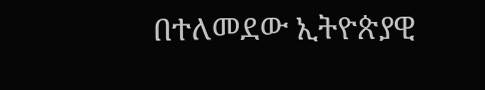በተለመደው ኢትዮጵያዊ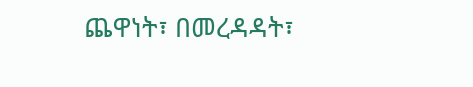ጨዋነት፣ በመረዳዳት፣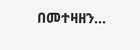በመተዛዘን...